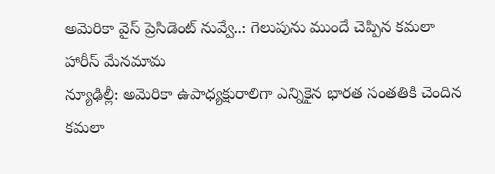అమెరికా వైస్ ప్రెసిడెంట్ నువ్వే..: గెలుపును ముందే చెప్పిన కమలా హారీస్ మేనమామ
న్యూఢిల్లీ: అమెరికా ఉపాధ్యక్షురాలిగా ఎన్నికైన భారత సంతతికి చెందిన కమలా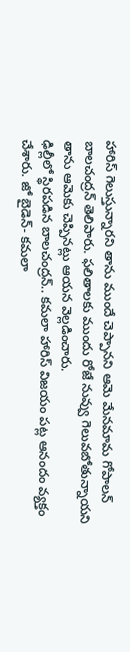హారిస్ గెలుస్తున్నారని తాను ముందే చెప్పానని ఆమె మేనమామ గోపాలన్ బాలచంద్రన్ తెలిపారు. ఫలితాలకు ముందు రోజే నువ్వు గెలువబోతున్నాయని తాను ఆమెకు చెప్పినట్లు ఆయన వెల్లడించారు.
ఢిల్లీలో స్థిరపడిన బాలచంద్రన్.. కమలా హారిస్ విజయం పట్ల ఆనందం వ్యక్తం చేశారు. జో బైడెన్- కమలా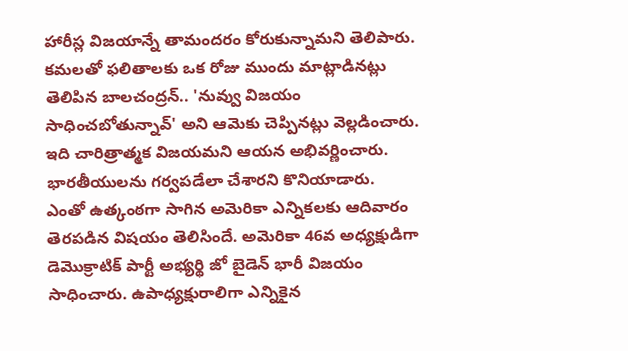హారీస్ల విజయాన్నే తామందరం కోరుకున్నామని తెలిపారు. కమలతో ఫలితాలకు ఒక రోజు ముందు మాట్లాడినట్లు తెలిపిన బాలచంద్రన్.. 'నువ్వు విజయం సాధించబోతున్నావ్' అని ఆమెకు చెప్పినట్లు వెల్లడించారు. ఇది చారిత్రాత్మక విజయమని ఆయన అభివర్ణించారు. భారతీయులను గర్వపడేలా చేశారని కొనియాడారు.
ఎంతో ఉత్కంఠగా సాగిన అమెరికా ఎన్నికలకు ఆదివారం తెరపడిన విషయం తెలిసిందే. అమెరికా 46వ అధ్యక్షుడిగా డెమొక్రాటిక్ పార్టీ అభ్యర్థి జో బైడెన్ భారీ విజయం సాధించారు. ఉపాధ్యక్షురాలిగా ఎన్నికైన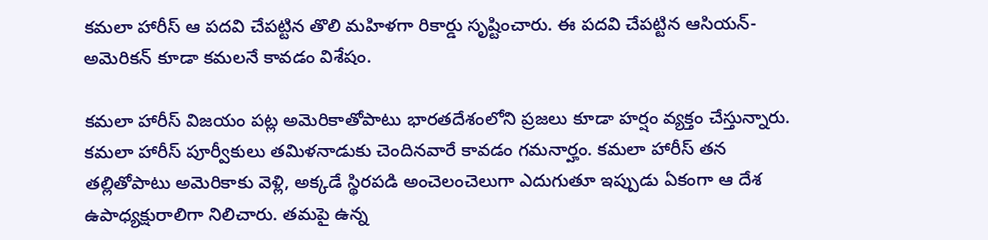కమలా హారీస్ ఆ పదవి చేపట్టిన తొలి మహిళగా రికార్డు సృష్టించారు. ఈ పదవి చేపట్టిన ఆసియన్-అమెరికన్ కూడా కమలనే కావడం విశేషం.

కమలా హారీస్ విజయం పట్ల అమెరికాతోపాటు భారతదేశంలోని ప్రజలు కూడా హర్షం వ్యక్తం చేస్తున్నారు. కమలా హారీస్ పూర్వీకులు తమిళనాడుకు చెందినవారే కావడం గమనార్హం. కమలా హారీస్ తన తల్లితోపాటు అమెరికాకు వెళ్లి, అక్కడే స్థిరపడి అంచెలంచెలుగా ఎదుగుతూ ఇప్పుడు ఏకంగా ఆ దేశ ఉపాధ్యక్షురాలిగా నిలిచారు. తమపై ఉన్న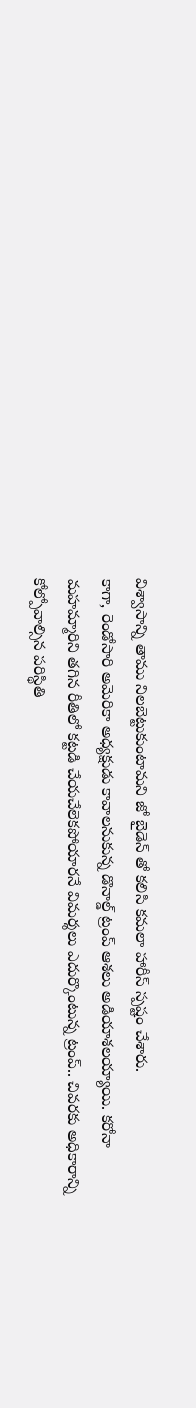విశ్వాసాన్ని తాము నిలబెట్టుకుంటామని జో బైడెన్ తో కలిసి కమలా హారీస్ స్పష్టం చేశారు.
కాగా, రెండోసారి అమెరికా అధ్యక్షుడు కావాలనుకున్న డొనాల్డ్ ట్రంప్ ఆశలు అడియాశలయ్యాయి. కరోనా మహమ్మారిని తగిన రీతిలో కట్టడి చేయచేలెకపోయారనే విమర్శలు ఎదుర్కొంటున్న ట్రంప్.. చివరకు అధికారాన్ని కోల్పోవాల్సిన పరిస్థితి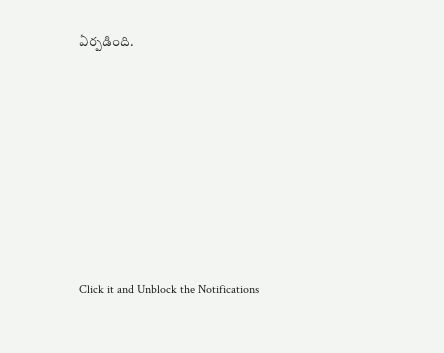ఏర్పడింది.












Click it and Unblock the Notifications